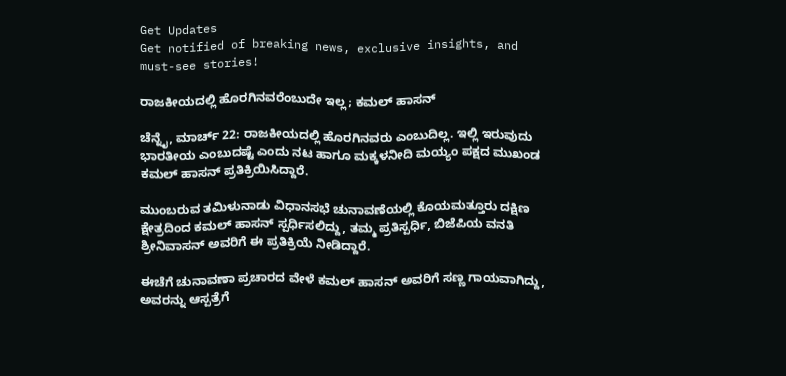Get Updates
Get notified of breaking news, exclusive insights, and must-see stories!

ರಾಜಕೀಯದಲ್ಲಿ ಹೊರಗಿನವರೆಂಬುದೇ ಇಲ್ಲ; ಕಮಲ್ ಹಾಸನ್

ಚೆನ್ನೈ, ಮಾರ್ಚ್ 22: ರಾಜಕೀಯದಲ್ಲಿ ಹೊರಗಿನವರು ಎಂಬುದಿಲ್ಲ. ಇಲ್ಲಿ ಇರುವುದು ಭಾರತೀಯ ಎಂಬುದಷ್ಟೆ ಎಂದು ನಟ ಹಾಗೂ ಮಕ್ಕಳನೀದಿ ಮಯ್ಯಂ ಪಕ್ಷದ ಮುಖಂಡ ಕಮಲ್ ಹಾಸನ್ ಪ್ರತಿಕ್ರಿಯಿಸಿದ್ದಾರೆ.

ಮುಂಬರುವ ತಮಿಳುನಾಡು ವಿಧಾನಸಭೆ ಚುನಾವಣೆಯಲ್ಲಿ ಕೊಯಮತ್ತೂರು ದಕ್ಷಿಣ ಕ್ಷೇತ್ರದಿಂದ ಕಮಲ್ ಹಾಸನ್ ಸ್ಪರ್ಧಿಸಲಿದ್ದು, ತಮ್ಮ ಪ್ರತಿಸ್ಪರ್ಧಿ, ಬಿಜೆಪಿಯ ವನತಿ ಶ್ರೀನಿವಾಸನ್ ಅವರಿಗೆ ಈ ಪ್ರತಿಕ್ರಿಯೆ ನೀಡಿದ್ದಾರೆ.

ಈಚೆಗೆ ಚುನಾವಣಾ ಪ್ರಚಾರದ ವೇಳೆ ಕಮಲ್ ಹಾಸನ್ ಅವರಿಗೆ ಸಣ್ಣ ಗಾಯವಾಗಿದ್ದು, ಅವರನ್ನು ಆಸ್ಪತ್ರೆಗೆ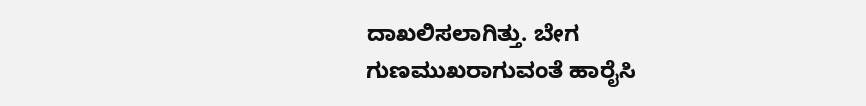ದಾಖಲಿಸಲಾಗಿತ್ತು. ಬೇಗ ಗುಣಮುಖರಾಗುವಂತೆ ಹಾರೈಸಿ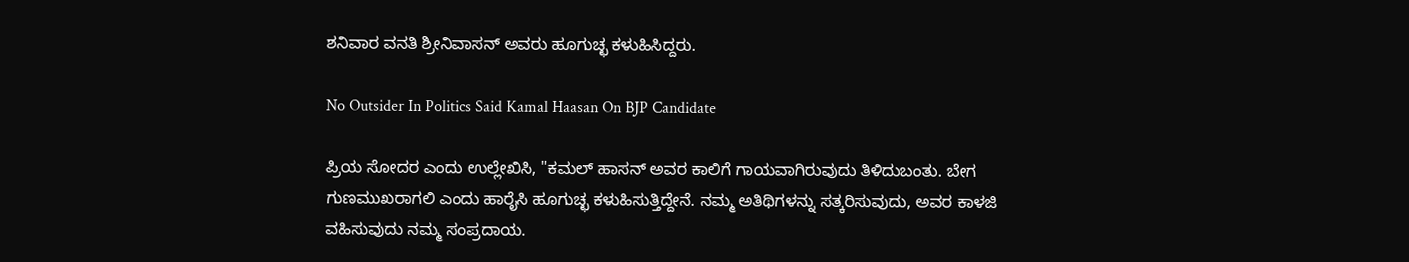ಶನಿವಾರ ವನತಿ ಶ್ರೀನಿವಾಸನ್ ಅವರು ಹೂಗುಚ್ಛ ಕಳುಹಿಸಿದ್ದರು.

No Outsider In Politics Said Kamal Haasan On BJP Candidate

ಪ್ರಿಯ ಸೋದರ ಎಂದು ಉಲ್ಲೇಖಿಸಿ, "ಕಮಲ್ ಹಾಸನ್ ಅವರ ಕಾಲಿಗೆ ಗಾಯವಾಗಿರುವುದು ತಿಳಿದುಬಂತು. ಬೇಗ ಗುಣಮುಖರಾಗಲಿ ಎಂದು ಹಾರೈಸಿ ಹೂಗುಚ್ಛ ಕಳುಹಿಸುತ್ತಿದ್ದೇನೆ. ನಮ್ಮ ಅತಿಥಿಗಳನ್ನು ಸತ್ಕರಿಸುವುದು, ಅವರ ಕಾಳಜಿ ವಹಿಸುವುದು ನಮ್ಮ ಸಂಪ್ರದಾಯ.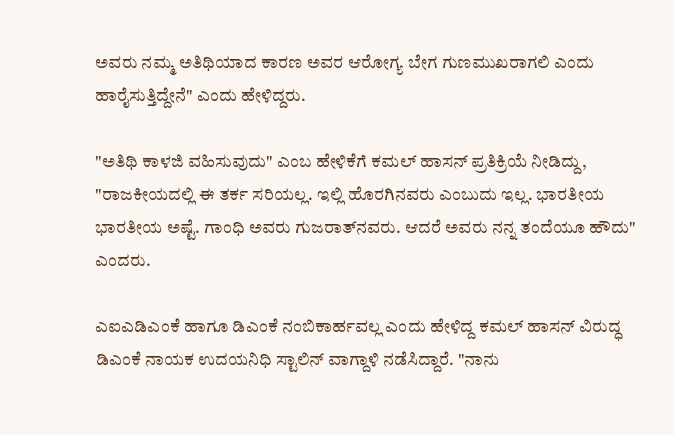ಅವರು ನಮ್ಮ ಅತಿಥಿಯಾದ ಕಾರಣ ಅವರ ಆರೋಗ್ಯ ಬೇಗ ಗುಣಮುಖರಾಗಲಿ ಎಂದು ಹಾರೈಸುತ್ತಿದ್ದೇನೆ" ಎಂದು ಹೇಳಿದ್ದರು.

"ಅತಿಥಿ ಕಾಳಜಿ ವಹಿಸುವುದು" ಎಂಬ ಹೇಳಿಕೆಗೆ ಕಮಲ್ ಹಾಸನ್ ಪ್ರತಿಕ್ರಿಯೆ ನೀಡಿದ್ದು, "ರಾಜಕೀಯದಲ್ಲಿ ಈ ತರ್ಕ ಸರಿಯಲ್ಲ. ಇಲ್ಲಿ ಹೊರಗಿನವರು ಎಂಬುದು ಇಲ್ಲ. ಭಾರತೀಯ ಭಾರತೀಯ ಅಷ್ಟೆ. ಗಾಂಧಿ ಅವರು ಗುಜರಾತ್‌ನವರು. ಆದರೆ ಅವರು ನನ್ನ ತಂದೆಯೂ ಹೌದು" ಎಂದರು.

ಎಐಎಡಿಎಂಕೆ ಹಾಗೂ ಡಿಎಂಕೆ ನಂಬಿಕಾರ್ಹವಲ್ಲ ಎಂದು ಹೇಳಿದ್ದ ಕಮಲ್ ಹಾಸನ್ ವಿರುದ್ಧ ಡಿಎಂಕೆ ನಾಯಕ ಉದಯನಿಧಿ ಸ್ಟಾಲಿನ್ ವಾಗ್ದಾಳಿ ನಡೆಸಿದ್ದಾರೆ. "ನಾನು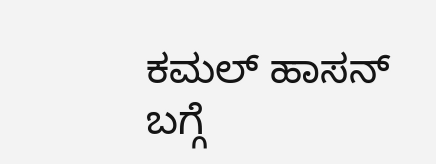ಕಮಲ್ ಹಾಸನ್ ಬಗ್ಗೆ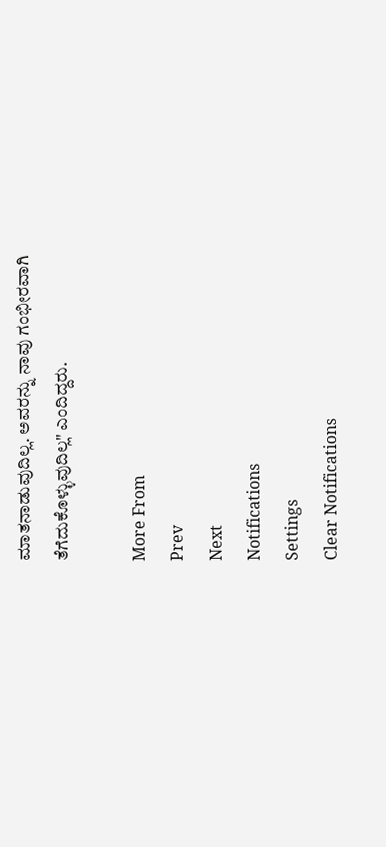ಮಾತನಾಡುವುದಿಲ್ಲ. ಅವರನ್ನು ನಾವು ಗಂಭೀರವಾಗಿ ತೆಗೆದುಕೊಳ್ಳುವುದಿಲ್ಲ" ಎಂದಿದ್ದರು.

More From
Prev
Next
Notifications
Settings
Clear Notifications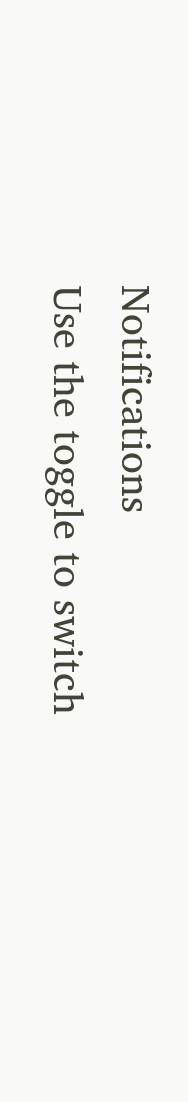Notifications
Use the toggle to switch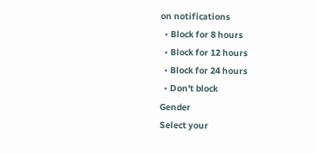on notifications
  • Block for 8 hours
  • Block for 12 hours
  • Block for 24 hours
  • Don't block
Gender
Select your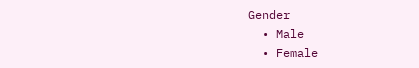Gender
  • Male
  • Female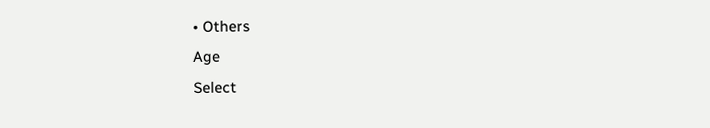• Others
Age
Select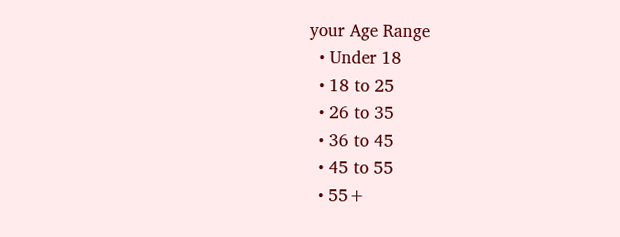your Age Range
  • Under 18
  • 18 to 25
  • 26 to 35
  • 36 to 45
  • 45 to 55
  • 55+